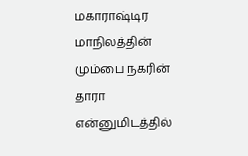மகாராஷ்டிர மாநிலத்தின் மும்பை நகரின் தாரா என்னுமிடத்தில்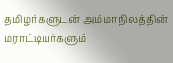தமிழர்களுடன் அம்மாநிலத்தின் மராட்டியர்களும்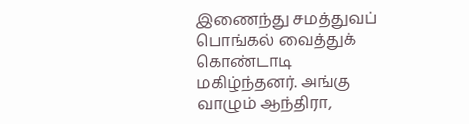இணைந்து சமத்துவப் பொங்கல் வைத்துக் கொண்டாடி மகிழ்ந்தனர். அங்கு வாழும் ஆந்திரா,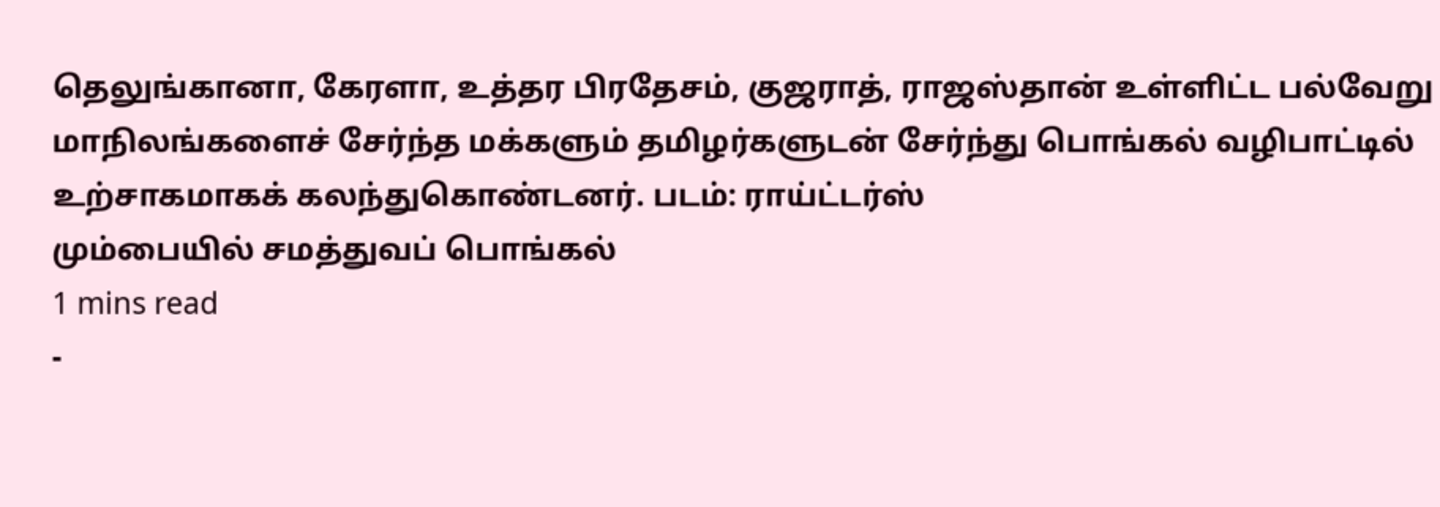தெலுங்கானா, கேரளா, உத்தர பிரதேசம், குஜராத், ராஜஸ்தான் உள்ளிட்ட பல்வேறு மாநிலங்களைச் சேர்ந்த மக்களும் தமிழர்களுடன் சேர்ந்து பொங்கல் வழிபாட்டில் உற்சாகமாகக் கலந்துகொண்டனர். படம்: ராய்ட்டர்ஸ்
மும்பையில் சமத்துவப் பொங்கல்
1 mins read
-